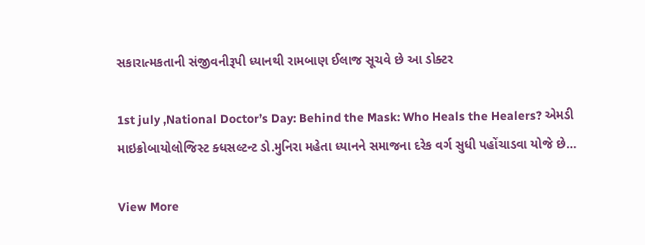સકારાત્મકતાની સંજીવનીરૂપી ધ્યાનથી રામબાણ ઈલાજ સૂચવે છે આ ડોક્ટર

1st july ,National Doctor’s Day: Behind the Mask: Who Heals the Healers? એમડી માઇક્રોબાયોલોજિસ્ટ ક્ધસલ્ટન્ટ ડો.મુનિરા મહેતા ધ્યાનને સમાજના દરેક વર્ગ સુધી પહોંચાડવા યોજે છે…

View More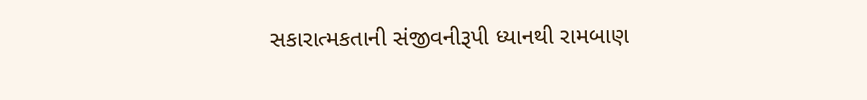સકારાત્મકતાની સંજીવનીરૂપી ધ્યાનથી રામબાણ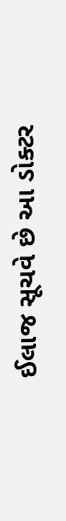ઈલાજ સૂચવે છે આ ડોક્ટર